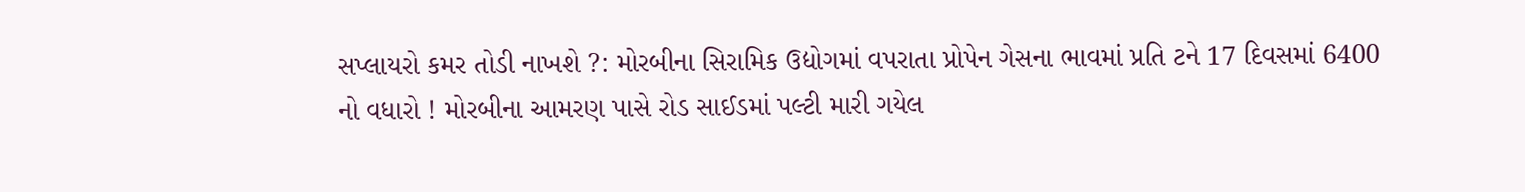સપ્લાયરો કમર તોડી નાખશે ?: મોરબીના સિરામિક ઉદ્યોગમાં વપરાતા પ્રોપેન ગેસના ભાવમાં પ્રતિ ટને 17 દિવસમાં 6400 નો વધારો ! મોરબીના આમરણ પાસે રોડ સાઈડમાં પલ્ટી મારી ગયેલ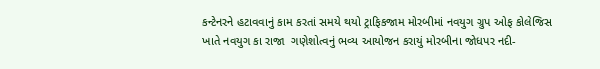કન્ટેનરને હટાવવાનું કામ કરતાં સમયે થયો ટ્રાફિકજામ મોરબીમાં નવયુગ ગ્રુપ ઓફ કોલેજિસ ખાતે નવયુગ કા રાજા  ગણેશોત્વનું ભવ્ય આયોજન કરાયું મોરબીના જોધપર નદી-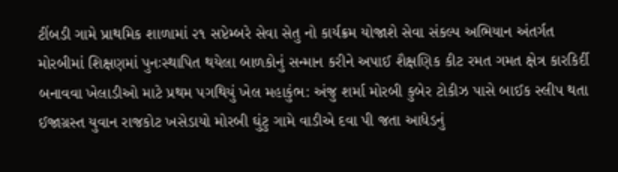ટીંબડી ગામે પ્રાથમિક શાળામાં ૨૧ સપ્ટેમ્બરે સેવા સેતુ નો કાર્યક્રમ યોજાશે સેવા સંકલ્પ અભિયાન અંતર્ગત મોરબીમાં શિક્ષણમાં પુનઃસ્થાપિત થયેલા બાળકોનું સન્માન કરીને અપાઈ શૈક્ષણિક કીટ રમત ગમત ક્ષેત્ર કારકિર્દી બનાવવા ખેલાડીઓ માટે પ્રથમ પગથિયું ખેલ મહાકુંભ: અંજુ શર્મા મોરબી કુબેર ટોકીઝ પાસે બાઈક સ્લીપ થતા ઈજાગ્રસ્ત યુવાન રાજકોટ ખસેડાયો મોરબી ઘુંટુ ગામે વાડીએ દવા પી જતા આધેડનું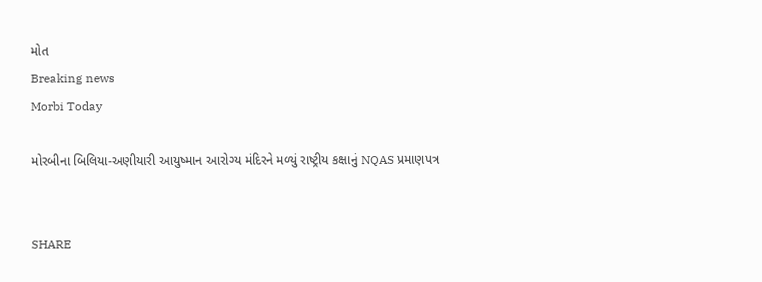મોત
Breaking news
Morbi Today

મોરબીના બિલિયા-અણીયારી આયુષ્માન આરોગ્ય મંદિરને મળ્યું રાષ્ટ્રીય કક્ષાનું NQAS પ્રમાણપત્ર


SHARE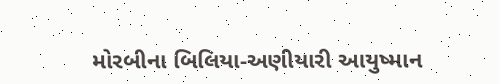મોરબીના બિલિયા-અણીયારી આયુષ્માન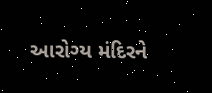આરોગ્ય મંદિરને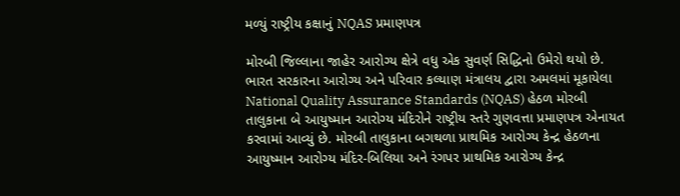મળ્યું રાષ્ટ્રીય કક્ષાનું NQAS પ્રમાણપત્ર

મોરબી જિલ્લાના જાહેર આરોગ્ય ક્ષેત્રે વધુ એક સુવર્ણ સિદ્ધિનો ઉમેરો થયો છે. ભારત સરકારના આરોગ્ય અને પરિવાર કલ્યાણ મંત્રાલય દ્વારા અમલમાં મૂકાયેલા National Quality Assurance Standards (NQAS) હેઠળ મોરબી તાલુકાના બે આયુષ્માન આરોગ્ય મંદિરોને રાષ્ટ્રીય સ્તરે ગુણવત્તા પ્રમાણપત્ર એનાયત કરવામાં આવ્યું છે. મોરબી તાલુકાના બગથળા પ્રાથમિક આરોગ્ય કેન્દ્ર હેઠળના આયુષ્માન આરોગ્ય મંદિર-બિલિયા અને રંગપર પ્રાથમિક આરોગ્ય કેન્દ્ર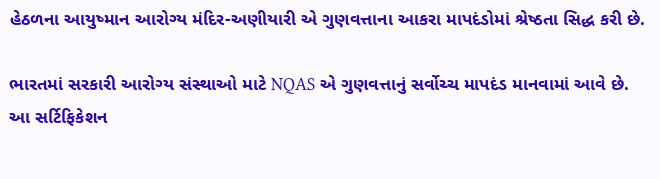હેઠળના આયુષ્માન આરોગ્ય મંદિર-અણીયારી એ ગુણવત્તાના આકરા માપદંડોમાં શ્રેષ્ઠતા સિદ્ધ કરી છે.

ભારતમાં સરકારી આરોગ્ય સંસ્થાઓ માટે NQAS એ ગુણવત્તાનું સર્વોચ્ચ માપદંડ માનવામાં આવે છે. આ સર્ટિફિકેશન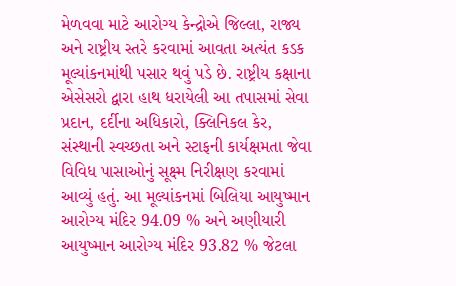મેળવવા માટે આરોગ્ય કેન્દ્રોએ જિલ્લા, રાજ્ય અને રાષ્ટ્રીય સ્તરે કરવામાં આવતા અત્યંત કડક મૂલ્યાંકનમાંથી પસાર થવું પડે છે. રાષ્ટ્રીય કક્ષાના એસેસરો દ્વારા હાથ ધરાયેલી આ તપાસમાં સેવા પ્રદાન, દર્દીના અધિકારો, ક્લિનિકલ કેર, સંસ્થાની સ્વચ્છતા અને સ્ટાફની કાર્યક્ષમતા જેવા વિવિધ પાસાઓનું સૂક્ષ્મ નિરીક્ષણ કરવામાં આવ્યું હતું. આ મૂલ્યાંકનમાં બિલિયા આયુષ્માન આરોગ્ય મંદિર 94.09 % અને અણીયારી આયુષ્માન આરોગ્ય મંદિર 93.82 % જેટલા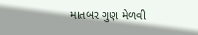માતબર ગુણ મેળવી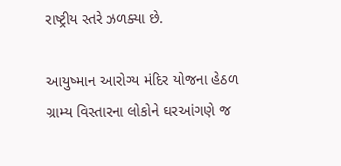રાષ્ટ્રીય સ્તરે ઝળક્યા છે.

આયુષ્માન આરોગ્ય મંદિર યોજના હેઠળ ગ્રામ્ય વિસ્તારના લોકોને ઘરઆંગણે જ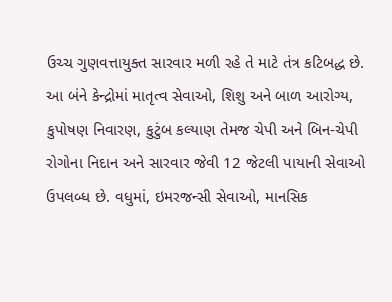ઉચ્ચ ગુણવત્તાયુક્ત સારવાર મળી રહે તે માટે તંત્ર કટિબદ્ધ છે. આ બંને કેન્દ્રોમાં માતૃત્વ સેવાઓ, શિશુ અને બાળ આરોગ્ય, કુપોષણ નિવારણ, કુટુંબ કલ્યાણ તેમજ ચેપી અને બિન-ચેપી રોગોના નિદાન અને સારવાર જેવી 12 જેટલી પાયાની સેવાઓ ઉપલબ્ધ છે. વધુમાં, ઇમરજન્સી સેવાઓ, માનસિક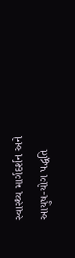સ્વાસ્થ્ય માર્ગદર્શન અને આયુષ-યોગ પદ્ધતિ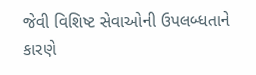જેવી વિશિષ્ટ સેવાઓની ઉપલબ્ધતાને કારણે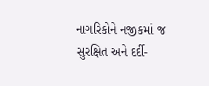નાગરિકોને નજીકમાં જ સુરક્ષિત અને દર્દી-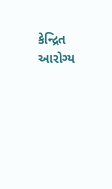કેન્દ્રિત આરોગ્ય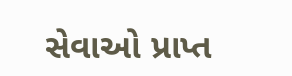સેવાઓ પ્રાપ્ત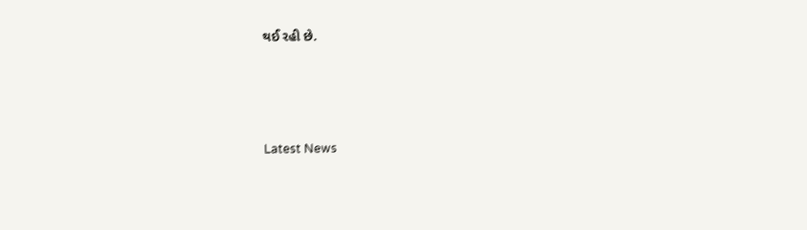થઈ રહી છે.




Latest News